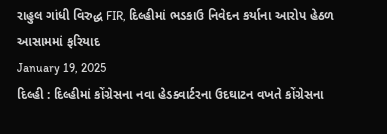રાહુલ ગાંધી વિરુદ્ધ FIR, દિલ્હીમાં ભડકાઉ નિવેદન કર્યાના આરોપ હેઠળ આસામમાં ફરિયાદ
January 19, 2025
દિલ્હી : દિલ્હીમાં કોંગ્રેસના નવા હેડક્વાર્ટરના ઉદઘાટન વખતે કોંગ્રેસના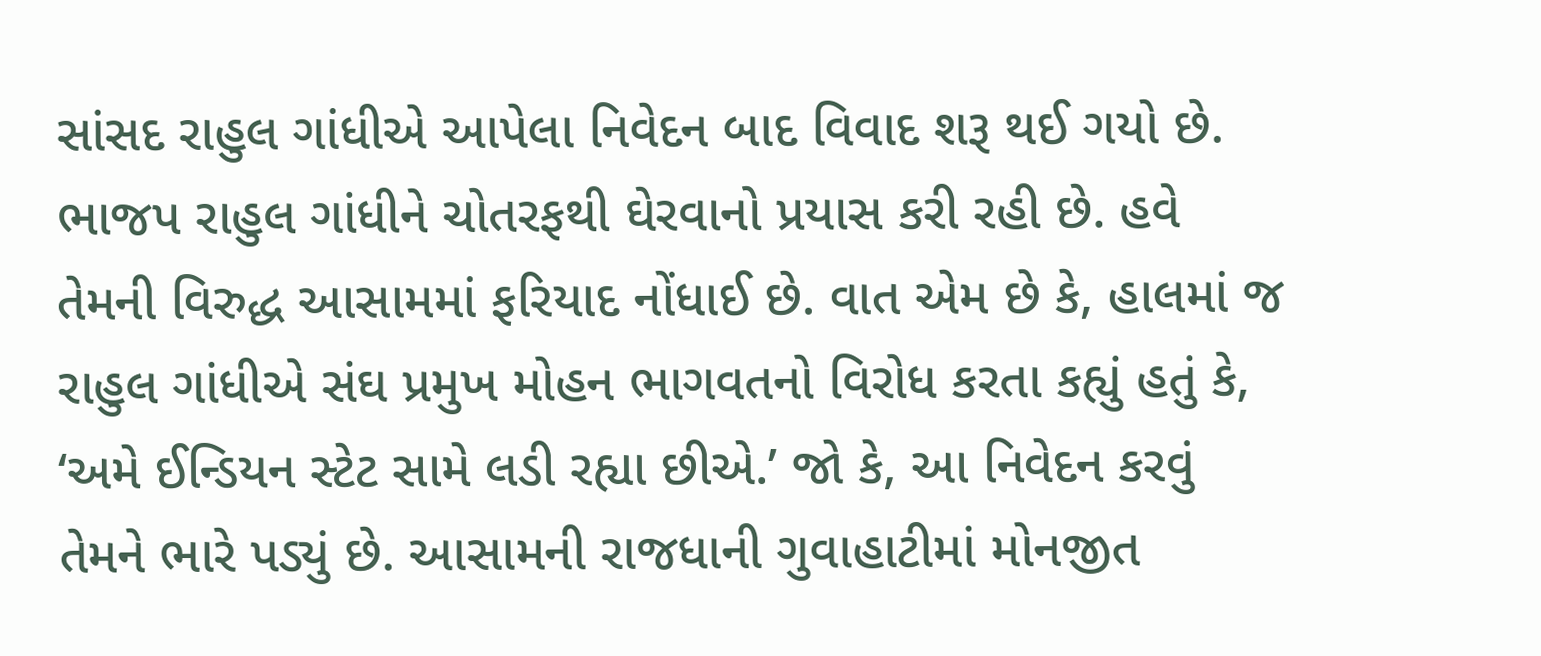સાંસદ રાહુલ ગાંધીએ આપેલા નિવેદન બાદ વિવાદ શરૂ થઈ ગયો છે. ભાજપ રાહુલ ગાંધીને ચોતરફથી ઘેરવાનો પ્રયાસ કરી રહી છે. હવે તેમની વિરુદ્ધ આસામમાં ફરિયાદ નોંધાઈ છે. વાત એમ છે કે, હાલમાં જ રાહુલ ગાંધીએ સંઘ પ્રમુખ મોહન ભાગવતનો વિરોધ કરતા કહ્યું હતું કે, ‘અમે ઈન્ડિયન સ્ટેટ સામે લડી રહ્યા છીએ.’ જો કે, આ નિવેદન કરવું તેમને ભારે પડ્યું છે. આસામની રાજધાની ગુવાહાટીમાં મોનજીત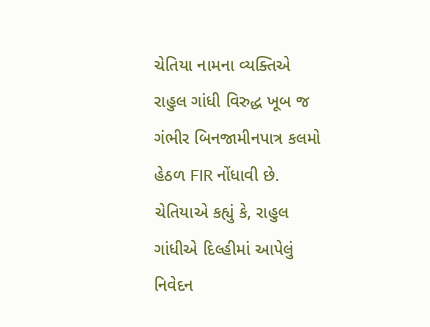ચેતિયા નામના વ્યક્તિએ રાહુલ ગાંધી વિરુદ્ધ ખૂબ જ ગંભીર બિનજામીનપાત્ર કલમો હેઠળ FIR નોંધાવી છે. ચેતિયાએ કહ્યું કે, રાહુલ ગાંધીએ દિલ્હીમાં આપેલું નિવેદન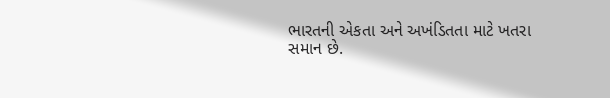ભારતની એકતા અને અખંડિતતા માટે ખતરા સમાન છે.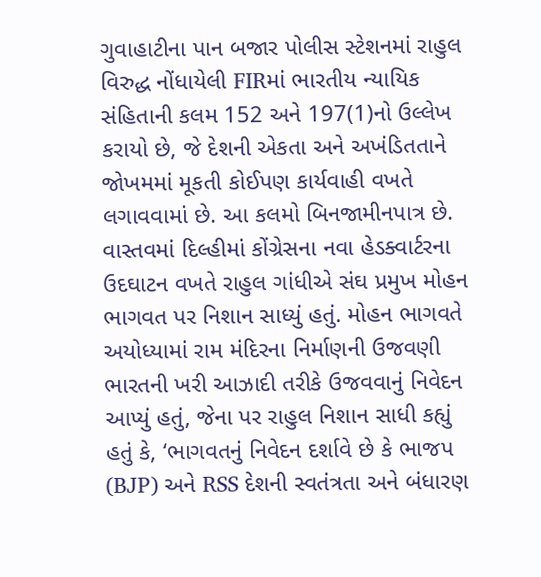ગુવાહાટીના પાન બજાર પોલીસ સ્ટેશનમાં રાહુલ વિરુદ્ધ નોંધાયેલી FIRમાં ભારતીય ન્યાયિક સંહિતાની કલમ 152 અને 197(1)નો ઉલ્લેખ કરાયો છે, જે દેશની એકતા અને અખંડિતતાને જોખમમાં મૂકતી કોઈપણ કાર્યવાહી વખતે લગાવવામાં છે. આ કલમો બિનજામીનપાત્ર છે. વાસ્તવમાં દિલ્હીમાં કોંગ્રેસના નવા હેડક્વાર્ટરના ઉદઘાટન વખતે રાહુલ ગાંધીએ સંઘ પ્રમુખ મોહન ભાગવત પર નિશાન સાધ્યું હતું. મોહન ભાગવતે અયોધ્યામાં રામ મંદિરના નિર્માણની ઉજવણી ભારતની ખરી આઝાદી તરીકે ઉજવવાનું નિવેદન આપ્યું હતું, જેના પર રાહુલ નિશાન સાધી કહ્યું હતું કે, ‘ભાગવતનું નિવેદન દર્શાવે છે કે ભાજપ (BJP) અને RSS દેશની સ્વતંત્રતા અને બંધારણ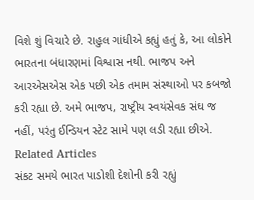વિશે શું વિચારે છે. રાહુલ ગાંધીએ કહ્યું હતું કે, આ લોકોને ભારતના બંધારણમાં વિશ્વાસ નથી. ભાજપ અને આરએસએસ એક પછી એક તમામ સંસ્થાઓ પર કબજો કરી રહ્યા છે. અમે ભાજપ, રાષ્ટ્રીય સ્વયંસેવક સંઘ જ નહીં, પરંતુ ઈન્ડિયન સ્ટેટ સામે પણ લડી રહ્યા છીએ.
Related Articles
સંકટ સમયે ભારત પાડોશી દેશોની કરી રહ્યું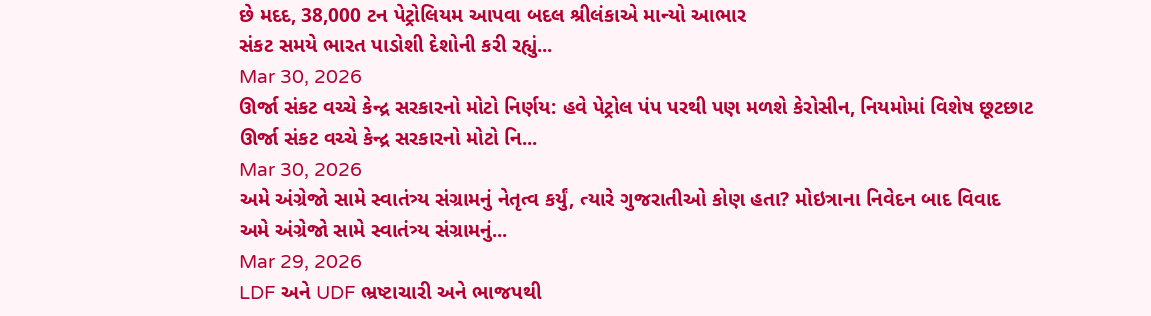છે મદદ, 38,000 ટન પેટ્રોલિયમ આપવા બદલ શ્રીલંકાએ માન્યો આભાર
સંકટ સમયે ભારત પાડોશી દેશોની કરી રહ્યું...
Mar 30, 2026
ઊર્જા સંકટ વચ્ચે કેન્દ્ર સરકારનો મોટો નિર્ણય: હવે પેટ્રોલ પંપ પરથી પણ મળશે કેરોસીન, નિયમોમાં વિશેષ છૂટછાટ
ઊર્જા સંકટ વચ્ચે કેન્દ્ર સરકારનો મોટો નિ...
Mar 30, 2026
અમે અંગ્રેજો સામે સ્વાતંત્ર્ય સંગ્રામનું નેતૃત્વ કર્યું, ત્યારે ગુજરાતીઓ કોણ હતા? મોઇત્રાના નિવેદન બાદ વિવાદ
અમે અંગ્રેજો સામે સ્વાતંત્ર્ય સંગ્રામનું...
Mar 29, 2026
LDF અને UDF ભ્રષ્ટાચારી અને ભાજપથી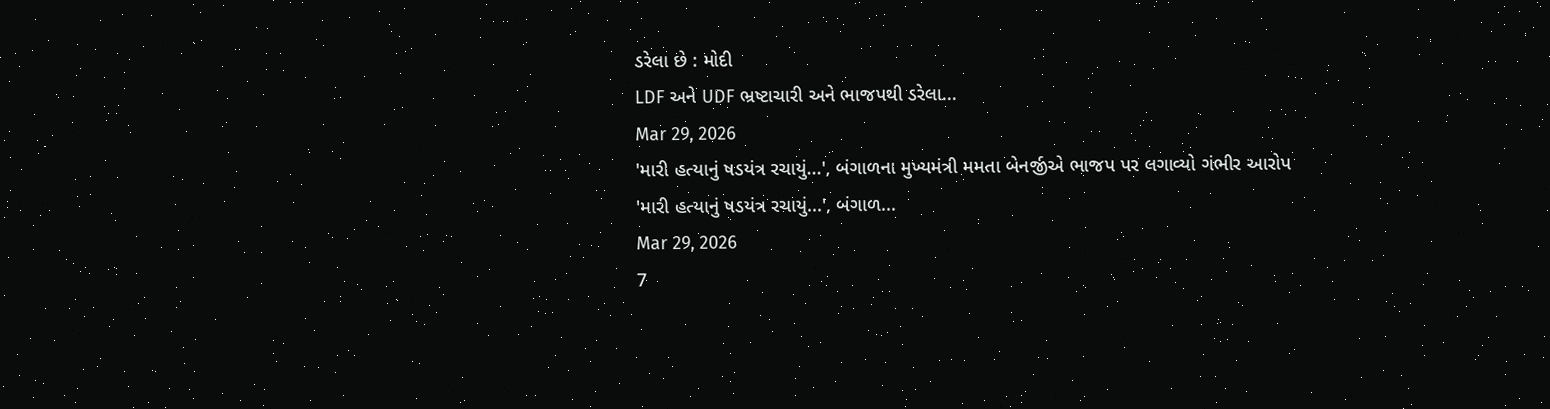ડરેલા છે : મોદી
LDF અને UDF ભ્રષ્ટાચારી અને ભાજપથી ડરેલા...
Mar 29, 2026
'મારી હત્યાનું ષડયંત્ર રચાયું...', બંગાળના મુખ્યમંત્રી મમતા બેનર્જીએ ભાજપ પર લગાવ્યો ગંભીર આરોપ
'મારી હત્યાનું ષડયંત્ર રચાયું...', બંગાળ...
Mar 29, 2026
7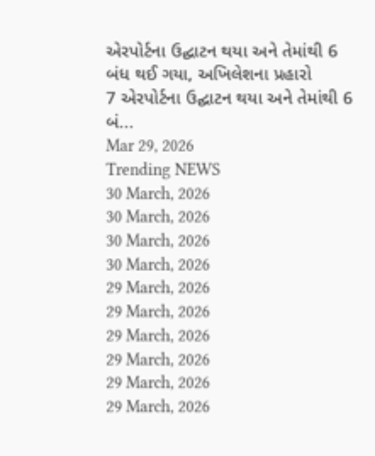એરપોર્ટના ઉદ્ઘાટન થયા અને તેમાંથી 6 બંધ થઈ ગયા, અખિલેશના પ્રહારો
7 એરપોર્ટના ઉદ્ઘાટન થયા અને તેમાંથી 6 બં...
Mar 29, 2026
Trending NEWS
30 March, 2026
30 March, 2026
30 March, 2026
30 March, 2026
29 March, 2026
29 March, 2026
29 March, 2026
29 March, 2026
29 March, 2026
29 March, 2026